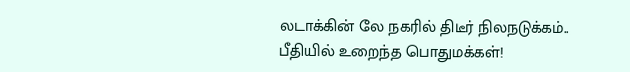லடாக்கின் லே நகரில் திடீர் நிலநடுக்கம்.. பீதியில் உறைந்த பொதுமக்கள்!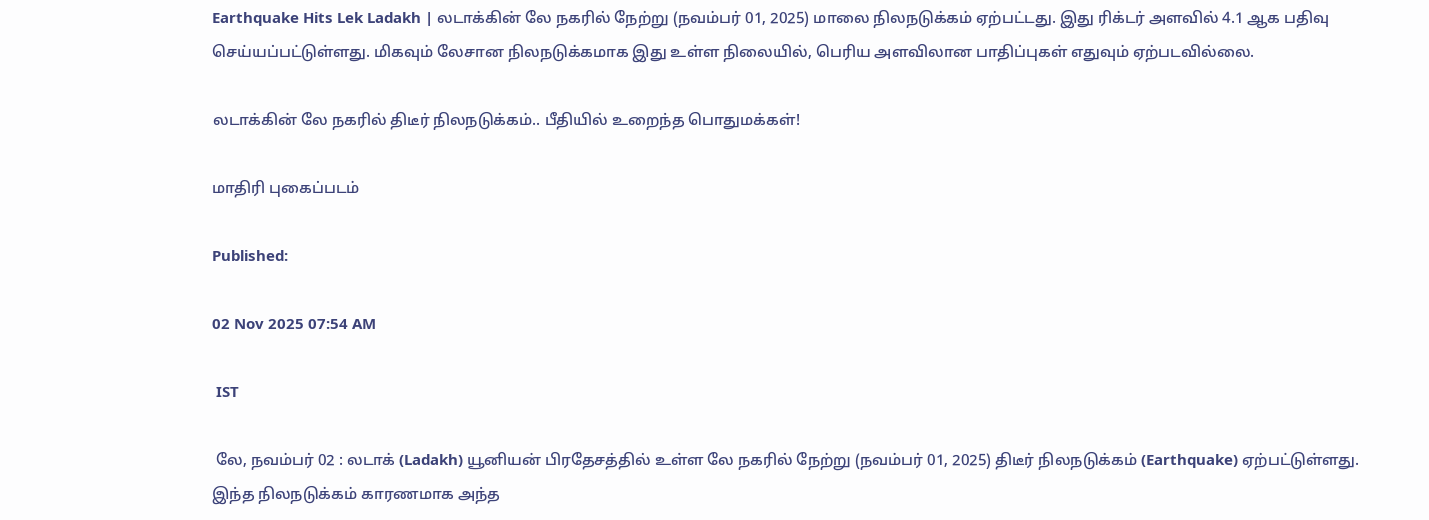Earthquake Hits Lek Ladakh | லடாக்கின் லே நகரில் நேற்று (நவம்பர் 01, 2025) மாலை நிலநடுக்கம் ஏற்பட்டது. இது ரிக்டர் அளவில் 4.1 ஆக பதிவு செய்யப்பட்டுள்ளது. மிகவும் லேசான நிலநடுக்கமாக இது உள்ள நிலையில், பெரிய அளவிலான பாதிப்புகள் எதுவும் ஏற்படவில்லை.

லடாக்கின் லே நகரில் திடீர் நிலநடுக்கம்.. பீதியில் உறைந்த பொதுமக்கள்!

மாதிரி புகைப்படம்

Published:

02 Nov 2025 07:54 AM

 IST

 லே, நவம்பர் 02 : லடாக் (Ladakh) யூனியன் பிரதேசத்தில் உள்ள லே நகரில் நேற்று (நவம்பர் 01, 2025) திடீர் நிலநடுக்கம் (Earthquake) ஏற்பட்டுள்ளது. இந்த நிலநடுக்கம் காரணமாக அந்த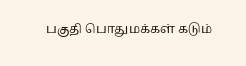பகுதி பொதுமக்கள் கடும்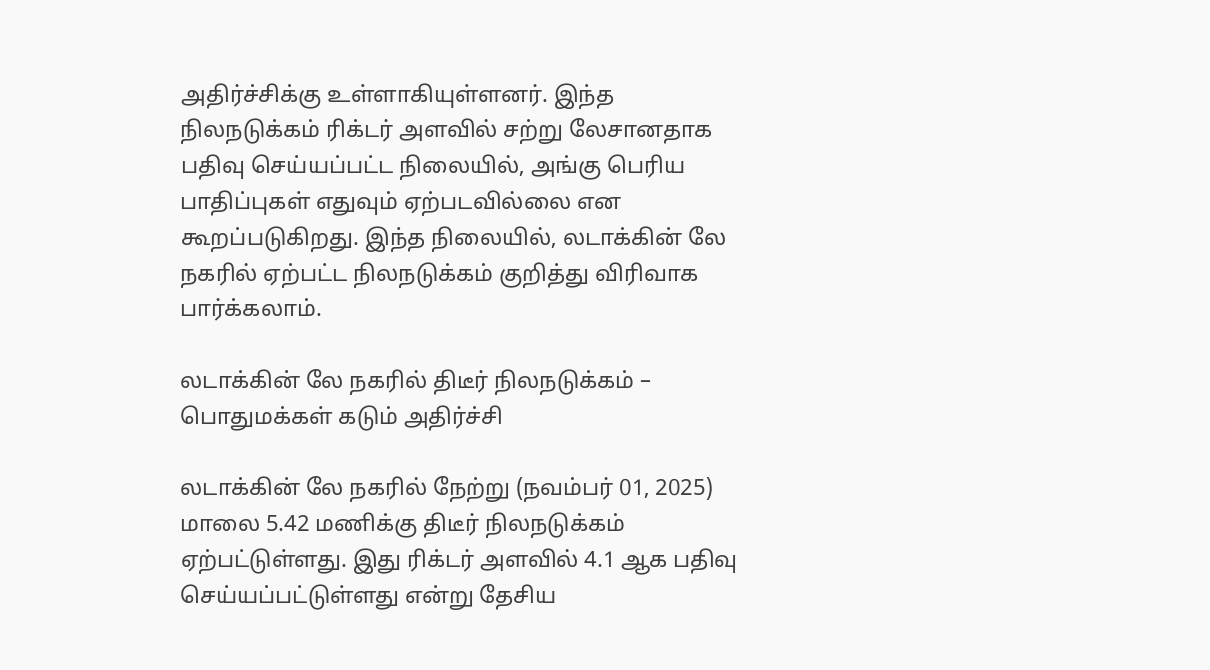அதிர்ச்சிக்கு உள்ளாகியுள்ளனர். இந்த நிலநடுக்கம் ரிக்டர் அளவில் சற்று லேசானதாக பதிவு செய்யப்பட்ட நிலையில், அங்கு பெரிய பாதிப்புகள் எதுவும் ஏற்படவில்லை என கூறப்படுகிறது. இந்த நிலையில், லடாக்கின் லே நகரில் ஏற்பட்ட நிலநடுக்கம் குறித்து விரிவாக பார்க்கலாம்.

லடாக்கின் லே நகரில் திடீர் நிலநடுக்கம் – பொதுமக்கள் கடும் அதிர்ச்சி

லடாக்கின் லே நகரில் நேற்று (நவம்பர் 01, 2025) மாலை 5.42 மணிக்கு திடீர் நிலநடுக்கம் ஏற்பட்டுள்ளது. இது ரிக்டர் அளவில் 4.1 ஆக பதிவு செய்யப்பட்டுள்ளது என்று தேசிய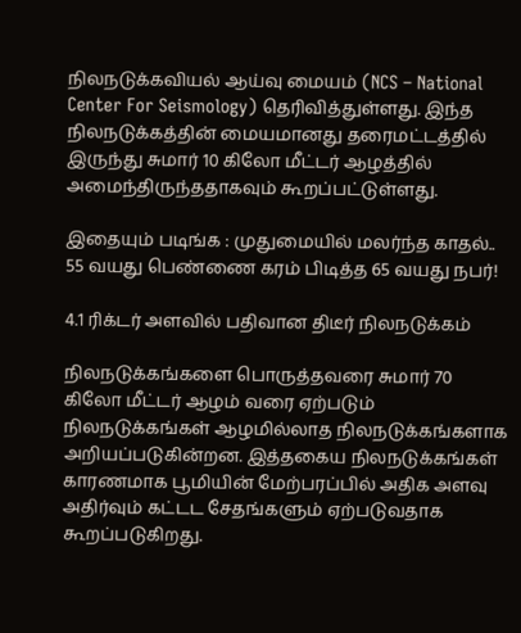நிலநடுக்கவியல் ஆய்வு மையம் (NCS – National Center For Seismology) தெரிவித்துள்ளது. இந்த நிலநடுக்கத்தின் மையமானது தரைமட்டத்தில் இருந்து சுமார் 10 கிலோ மீட்டர் ஆழத்தில் அமைந்திருந்ததாகவும் கூறப்பட்டுள்ளது.

இதையும் படிங்க : முதுமையில் மலர்ந்த காதல்.. 55 வயது பெண்ணை கரம் பிடித்த 65 வயது நபர்!

4.1 ரிக்டர் அளவில் பதிவான திடீர் நிலநடுக்கம்

நிலநடுக்கங்களை பொருத்தவரை சுமார் 70 கிலோ மீட்டர் ஆழம் வரை ஏற்படும் நிலநடுக்கங்கள் ஆழமில்லாத நிலநடுக்கங்களாக அறியப்படுகின்றன. இத்தகைய நிலநடுக்கங்கள் காரணமாக பூமியின் மேற்பரப்பில் அதிக அளவு அதிர்வும் கட்டட சேதங்களும் ஏற்படுவதாக கூறப்படுகிறது.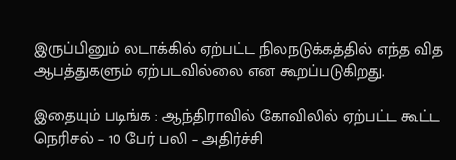இருப்பினும் லடாக்கில் ஏற்பட்ட நிலநடுக்கத்தில் எந்த வித ஆபத்துகளும் ஏற்படவில்லை என கூறப்படுகிறது.

இதையும் படிங்க : ஆந்திராவில் கோவிலில் ஏற்பட்ட கூட்ட நெரிசல் – 10 பேர் பலி – அதிர்ச்சி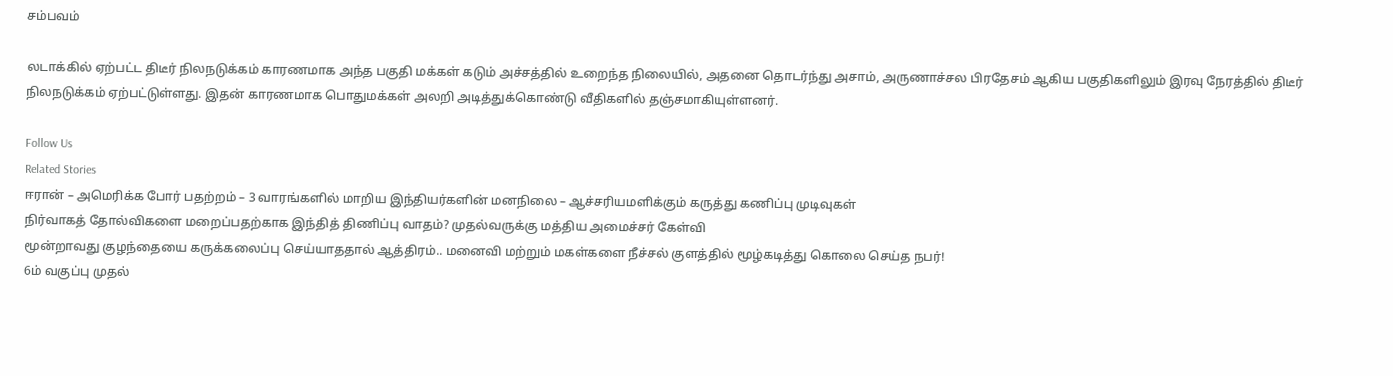சம்பவம்

லடாக்கில் ஏற்பட்ட திடீர் நிலநடுக்கம் காரணமாக அந்த பகுதி மக்கள் கடும் அச்சத்தில் உறைந்த நிலையில், அதனை தொடர்ந்து அசாம், அருணாச்சல பிரதேசம் ஆகிய பகுதிகளிலும் இரவு நேரத்தில் திடீர் நிலநடுக்கம் ஏற்பட்டுள்ளது. இதன் காரணமாக பொதுமக்கள் அலறி அடித்துக்கொண்டு வீதிகளில் தஞ்சமாகியுள்ளனர்.

Follow Us
Related Stories
ஈரான் – அமெரிக்க போர் பதற்றம் – 3 வாரங்களில் மாறிய இந்தியர்களின் மனநிலை – ஆச்சரியமளிக்கும் கருத்து கணிப்பு முடிவுகள்
நிர்வாகத் தோல்விகளை மறைப்பதற்காக இந்தித் திணிப்பு வாதம்? முதல்வருக்கு மத்திய அமைச்சர் கேள்வி
மூன்றாவது குழந்தையை கருக்கலைப்பு செய்யாததால் ஆத்திரம்.. மனைவி மற்றும் மகள்களை நீச்சல் குளத்தில் மூழ்கடித்து கொலை செய்த நபர்!
6ம் வகுப்பு முதல்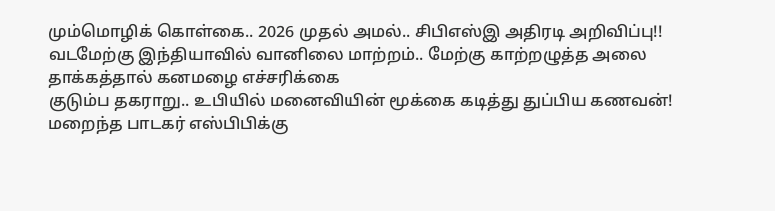மும்மொழிக் கொள்கை.. 2026 முதல் அமல்.. சிபிஎஸ்இ அதிரடி அறிவிப்பு!!
வடமேற்கு இந்தியாவில் வானிலை மாற்றம்.. மேற்கு காற்றழுத்த அலை தாக்கத்தால் கனமழை எச்சரிக்கை
குடும்ப தகராறு.. உபியில் மனைவியின் மூக்கை கடித்து துப்பிய கணவன்!
மறைந்த பாடகர் எஸ்பிபிக்கு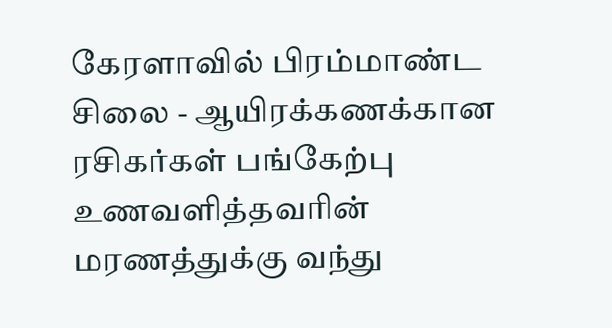கேரளாவில் பிரம்மாண்ட சிலை - ஆயிரக்கணக்கான ரசிகர்கள் பங்கேற்பு
உணவளித்தவரின் மரணத்துக்கு வந்து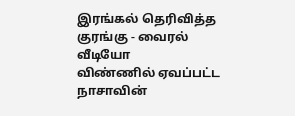இரங்கல் தெரிவித்த குரங்கு - வைரல் வீடியோ
விண்ணில் ஏவப்பட்ட நாசாவின்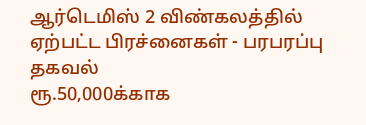ஆர்டெமிஸ் 2 விண்கலத்தில் ஏற்பட்ட பிரச்னைகள் - பரபரப்பு தகவல்
ரூ.50,000க்காக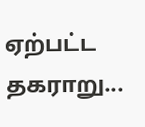ஏற்பட்ட தகராறு...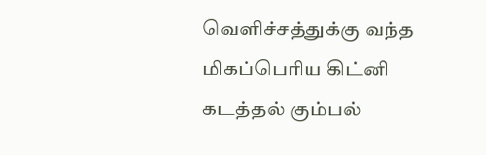வெளிச்சத்துக்கு வந்த மிகப்பெரிய கிட்னி கடத்தல் கும்பல்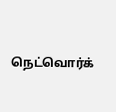நெட்வொர்க்